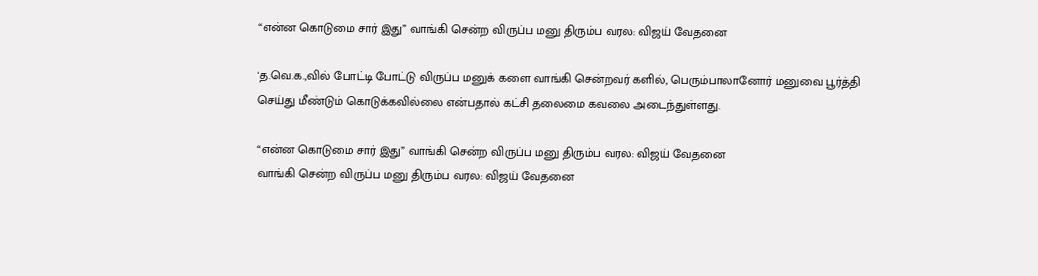“என்ன கொடுமை சார் இது” வாங்கி சென்ற விருப்ப மனு திரும்ப வரல: விஜய் வேதனை

'த.வெ.க.,வில் போட்டி போட்டு விருப்ப மனுக் களை வாங்கி சென்றவர் களில், பெரும்பாலானோர் மனுவை பூர்த்தி செய்து மீண்டும் கொடுக்கவில்லை என்பதால் கட்சி தலைமை கவலை அடைந்துள்ளது.

“என்ன கொடுமை சார் இது” வாங்கி சென்ற விருப்ப மனு திரும்ப வரல: விஜய் வேதனை
வாங்கி சென்ற விருப்ப மனு திரும்ப வரல: விஜய் வேதனை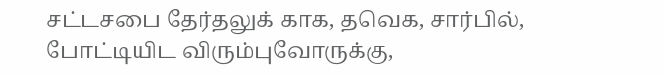சட்டசபை தேர்தலுக் காக, தவெக, சார்பில், போட்டியிட விரும்புவோருக்கு,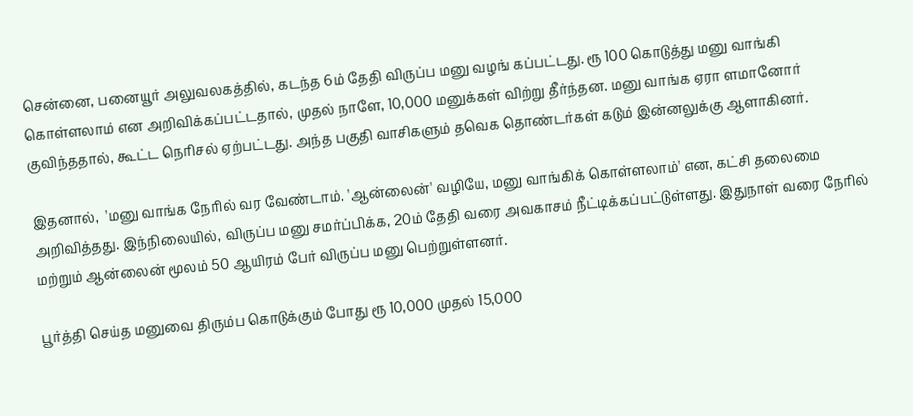சென்னை, பனையூர் அலுவலகத்தில், கடந்த 6ம் தேதி விருப்ப மனு வழங் கப்பட்டது. ரூ 100 கொடுத்து மனு வாங்கி கொள்ளலாம் என அறிவிக்கப்பட்டதால், முதல் நாளே, 10,000 மனுக்கள் விற்று தீர்ந்தன. மனு வாங்க ஏரா ளமானோர் குவிந்ததால், கூட்ட நெரிசல் ஏற்பட்டது. அந்த பகுதி வாசிகளும் தவெக தொண்டர்கள் கடும் இன்னலுக்கு ஆளாகினர்.

இதனால்,  'மனு வாங்க நேரில் வர வேண்டாம். 'ஆன்லைன்' வழியே, மனு வாங்கிக் கொள்ளலாம்' என, கட்சி தலைமை அறிவித்தது. இந்நிலையில், விருப்ப மனு சமர்ப்பிக்க, 20ம் தேதி வரை அவகாசம் நீட்டிக்கப்பட்டுள்ளது. இதுநாள் வரை நேரில் மற்றும் ஆன்லைன் மூலம் 50 ஆயிரம் பேர் விருப்ப மனு பெற்றுள்ளனர்.

பூர்த்தி செய்த மனுவை திரும்ப கொடுக்கும் போது ரூ 10,000 முதல் 15,000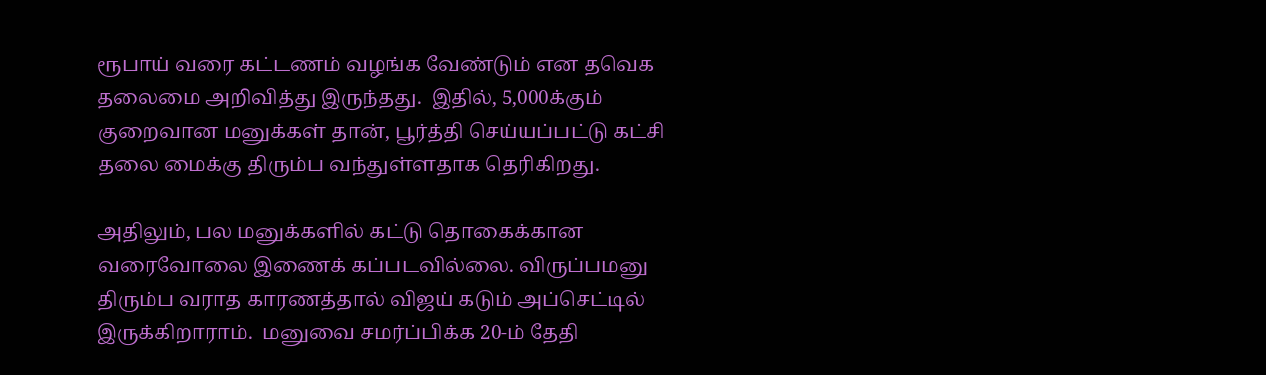ரூபாய் வரை கட்டணம் வழங்க வேண்டும் என தவெக தலைமை அறிவித்து இருந்தது.  இதில், 5,000க்கும் குறைவான மனுக்கள் தான், பூர்த்தி செய்யப்பட்டு கட்சி தலை மைக்கு திரும்ப வந்துள்ளதாக தெரிகிறது.

அதிலும், பல மனுக்களில் கட்டு தொகைக்கான வரைவோலை இணைக் கப்படவில்லை. விருப்பமனு திரும்ப வராத காரணத்தால் விஜய் கடும் அப்செட்டில் இருக்கிறாராம்.  மனுவை சமர்ப்பிக்க 20-ம் தேதி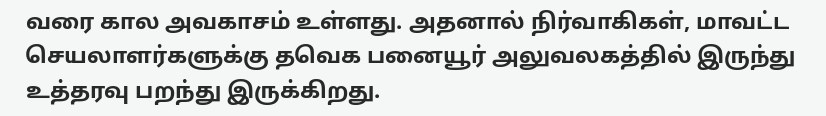வரை கால அவகாசம் உள்ளது. அதனால் நிர்வாகிகள், மாவட்ட செயலாளர்களுக்கு தவெக பனையூர் அலுவலகத்தில் இருந்து உத்தரவு பறந்து இருக்கிறது.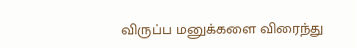விருப்ப மனுக்களை விரைந்து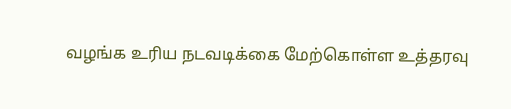வழங்க உரிய நடவடிக்கை மேற்கொள்ள உத்தரவு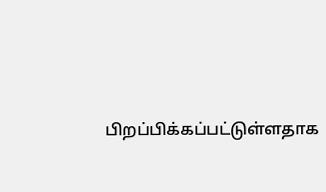பிறப்பிக்கப்பட்டுள்ளதாக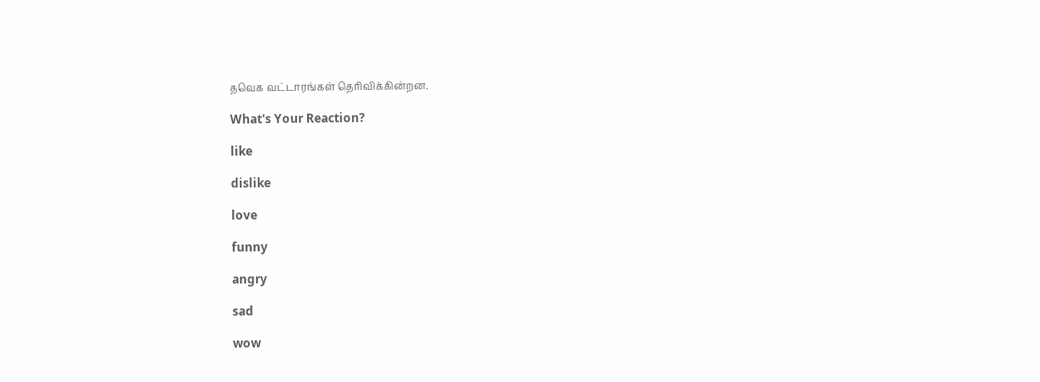தவெக வட்டாரங்கள் தெரிவிக்கின்றன.

What's Your Reaction?

like

dislike

love

funny

angry

sad

wow